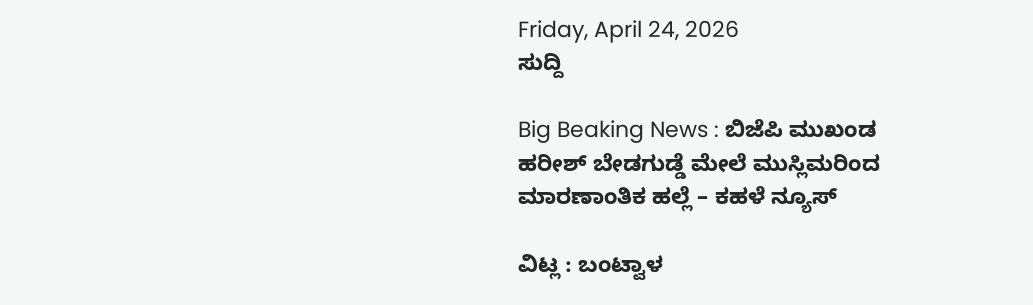Friday, April 24, 2026
ಸುದ್ದಿ

Big Beaking News : ಬಿಜೆಪಿ ಮುಖಂಡ ಹರೀಶ್ ಬೇಡಗುಡ್ಡೆ ಮೇಲೆ ಮುಸ್ಲಿಮರಿಂದ ಮಾರಣಾಂತಿಕ ಹಲ್ಲೆ – ಕಹಳೆ ನ್ಯೂಸ್

ವಿಟ್ಲ : ಬಂಟ್ವಾಳ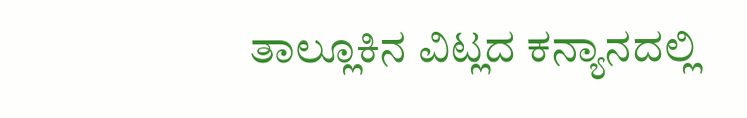ತಾಲ್ಲೂಕಿನ ವಿಟ್ಲದ ಕನ್ಯಾನದಲ್ಲಿ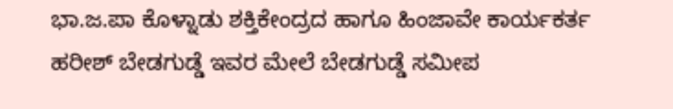ಭಾ.ಜ.ಪಾ ಕೊಳ್ನಾಡು ಶಕ್ತಿಕೇಂದ್ರದ ಹಾಗೂ ಹಿಂಜಾವೇ ಕಾರ್ಯಕರ್ತ ಹರೀಶ್ ಬೇಡಗುಡ್ಡೆ ಇವರ ಮೇಲೆ ಬೇಡಗುಡ್ಡೆ ಸಮೀಪ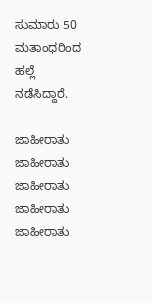ಸುಮಾರು 50 ಮತಾಂಧರಿಂದ ಹಲ್ಲೆ ನಡೆಸಿದ್ದಾರೆ.

ಜಾಹೀರಾತು
ಜಾಹೀರಾತು
ಜಾಹೀರಾತು
ಜಾಹೀರಾತು
ಜಾಹೀರಾತು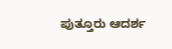ಪುತ್ತೂರು ಆದರ್ಶ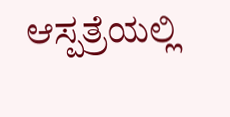ಆಸ್ಪತ್ರೆಯಲ್ಲಿ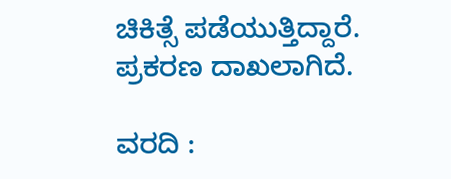ಚಿಕಿತ್ಸೆ ಪಡೆಯುತ್ತಿದ್ದಾರೆ. ಪ್ರಕರಣ ದಾಖಲಾಗಿದೆ.

ವರದಿ :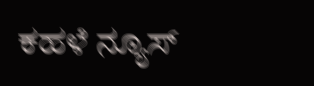ಕಹಳೆ ನ್ಯೂಸ್